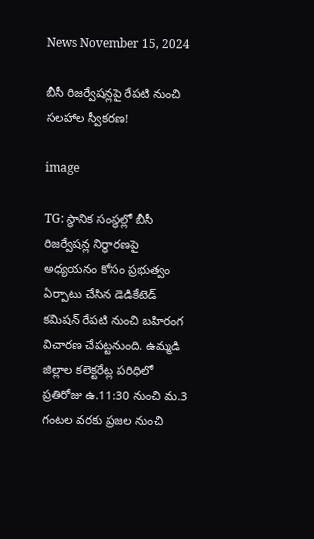News November 15, 2024

బీసీ రిజర్వేషన్లపై రేపటి నుంచి సలహాల స్వీకరణ!

image

TG: స్థానిక సంస్థల్లో బీసీ రిజర్వేషన్ల నిర్ధారణపై అధ్యయనం కోసం ప్రభుత్వం ఏర్పాటు చేసిన డెడికేటెడ్ కమిషన్ రేపటి నుంచి బహిరంగ విచారణ చేపట్టనుంది. ఉమ్మడి జిల్లాల కలెక్టరేట్ల పరిధిలో ప్రతిరోజు ఉ.11:30 నుంచి మ.3 గంటల వరకు ప్రజల నుంచి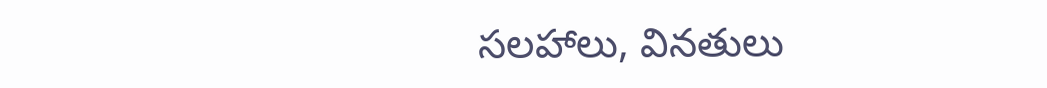సలహాలు, వినతులు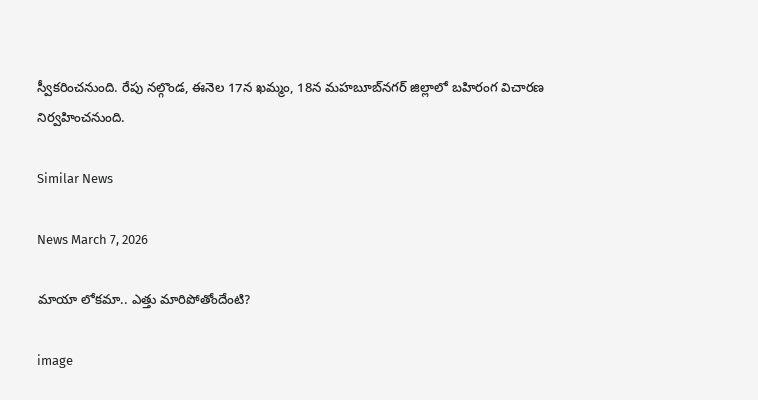స్వీకరించనుంది. రేపు నల్గొండ, ఈనెల 17న ఖమ్మం, 18న మహబూబ్‌నగర్ జిల్లాలో బహిరంగ విచారణ నిర్వహించనుంది.

Similar News

News March 7, 2026

మాయా లోకమా.. ఎత్తు మారిపోతోందేంటి?

image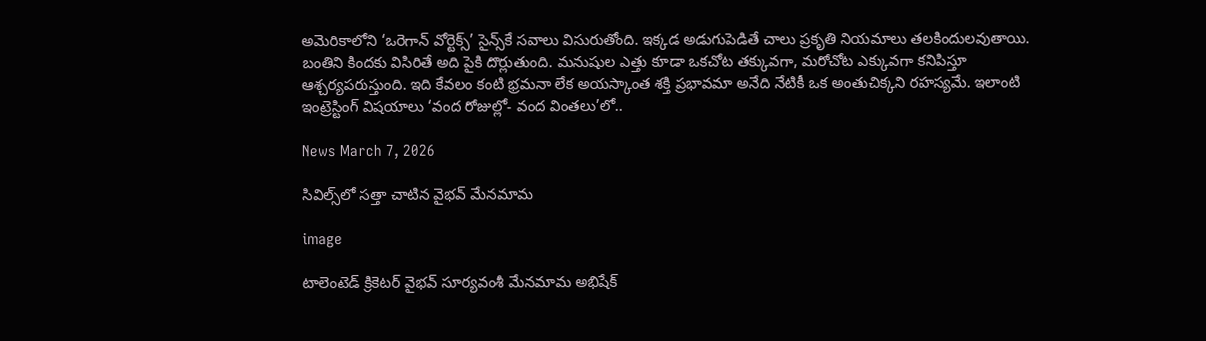అమెరికాలోని ‘ఒరెగాన్ వోర్టెక్స్’ సైన్స్‌కే సవాలు విసురుతోంది. ఇక్కడ అడుగుపెడితే చాలు ప్రకృతి నియమాలు తలకిందులవుతాయి. బంతిని కిందకు విసిరితే అది పైకి దొర్లుతుంది. మనుషుల ఎత్తు కూడా ఒకచోట తక్కువగా, మరోచోట ఎక్కువగా కనిపిస్తూ ఆశ్చర్యపరుస్తుంది. ఇది కేవలం కంటి భ్రమనా లేక అయస్కాంత శక్తి ప్రభావమా అనేది నేటికీ ఒక అంతుచిక్కని రహస్యమే. ఇలాంటి ఇంట్రెస్టింగ్ విషయాలు ‘వంద రోజుల్లో- వంద వింతలు’లో..

News March 7, 2026

సివిల్స్‌లో సత్తా చాటిన వైభవ్ మేనమామ

image

టాలెంటెడ్ క్రికెటర్ వైభవ్ సూర్యవంశీ మేనమామ అభిషేక్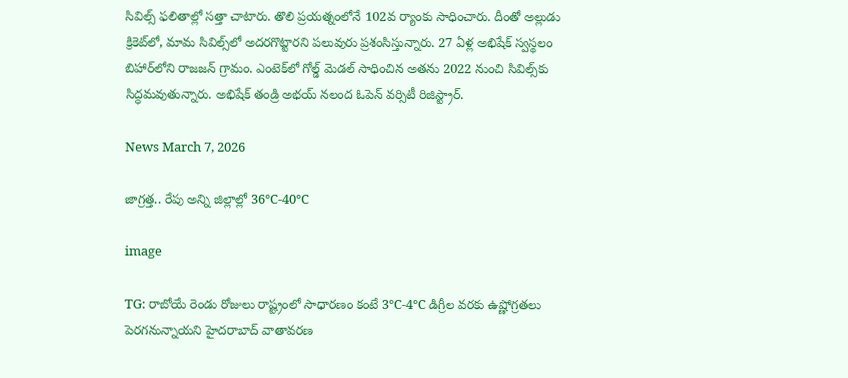సివిల్స్ ఫలితాల్లో సత్తా చాటారు. తొలి ప్రయత్నంలోనే 102వ ర్యాంకు సాధించారు. దీంతో అల్లుడు క్రికెట్‌లో, మామ సివిల్స్‌లో అదరగొట్టారని పలువురు ప్రశంసిస్తున్నారు. 27 ఏళ్ల అభిషేక్ స్వస్థలం బిహార్‌లోని రాజజన్ గ్రామం. ఎంటెక్‌లో గోల్డ్ మెడల్ సాధించిన అతను 2022 నుంచి సివిల్స్‌కు సిద్ధమవుతున్నారు. అభిషేక్ తండ్రి అభయ్ నలంద ఓపెన్ వర్సిటీ రిజిస్ట్రార్‌.

News March 7, 2026

జాగ్రత్త.. రేపు అన్ని జిల్లాల్లో 36°C-40°C

image

TG: రాబోయే రెండు రోజులు రాష్ట్రంలో సాధారణం కంటే 3°C-4°C డిగ్రీల వరకు ఉష్ణోగ్రతలు పెరగనున్నాయని హైదరాబాద్ వాతావరణ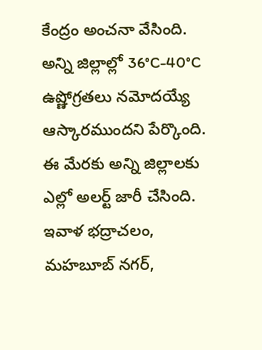కేంద్రం అంచనా వేసింది. అన్ని జిల్లాల్లో 36°C-40°C ఉష్ణోగ్రతలు నమోదయ్యే ఆస్కారముందని పేర్కొంది. ఈ మేరకు అన్ని జిల్లాలకు ఎల్లో అలర్ట్ జారీ చేసింది. ఇవాళ భద్రాచలం, మహబూబ్ నగర్,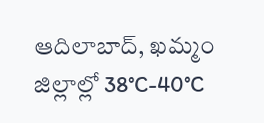ఆదిలాబాద్, ఖమ్మం జిల్లాల్లో 38°C-40°C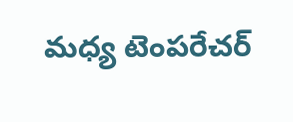మధ్య టెంపరేచర్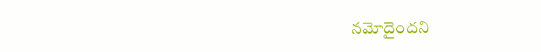నమోదైందని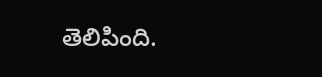తెలిపింది.